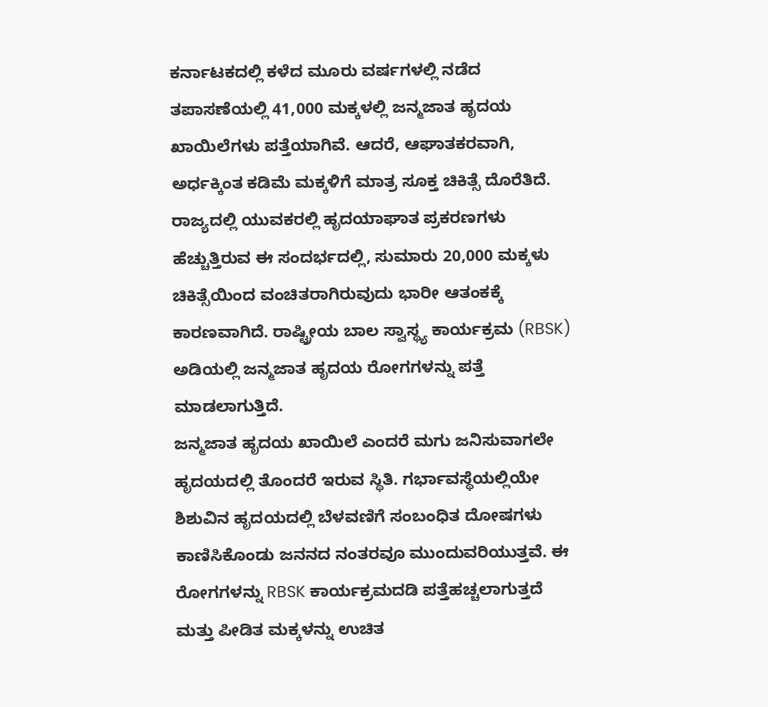ಕರ್ನಾಟಕದಲ್ಲಿ ಕಳೆದ ಮೂರು ವರ್ಷಗಳಲ್ಲಿ ನಡೆದ ತಪಾಸಣೆಯಲ್ಲಿ 41,000 ಮಕ್ಕಳಲ್ಲಿ ಜನ್ಮಜಾತ ಹೃದಯ ಖಾಯಿಲೆಗಳು ಪತ್ತೆಯಾಗಿವೆ. ಆದರೆ, ಆಘಾತಕರವಾಗಿ, ಅರ್ಧಕ್ಕಿಂತ ಕಡಿಮೆ ಮಕ್ಕಳಿಗೆ ಮಾತ್ರ ಸೂಕ್ತ ಚಿಕಿತ್ಸೆ ದೊರೆತಿದೆ. ರಾಜ್ಯದಲ್ಲಿ ಯುವಕರಲ್ಲಿ ಹೃದಯಾಘಾತ ಪ್ರಕರಣಗಳು ಹೆಚ್ಚುತ್ತಿರುವ ಈ ಸಂದರ್ಭದಲ್ಲಿ, ಸುಮಾರು 20,000 ಮಕ್ಕಳು ಚಿಕಿತ್ಸೆಯಿಂದ ವಂಚಿತರಾಗಿರುವುದು ಭಾರೀ ಆತಂಕಕ್ಕೆ ಕಾರಣವಾಗಿದೆ. ರಾಷ್ಟ್ರೀಯ ಬಾಲ ಸ್ವಾಸ್ಥ್ಯ ಕಾರ್ಯಕ್ರಮ (RBSK) ಅಡಿಯಲ್ಲಿ ಜನ್ಮಜಾತ ಹೃದಯ ರೋಗಗಳನ್ನು ಪತ್ತೆ ಮಾಡಲಾಗುತ್ತಿದೆ.
ಜನ್ಮಜಾತ ಹೃದಯ ಖಾಯಿಲೆ ಎಂದರೆ ಮಗು ಜನಿಸುವಾಗಲೇ ಹೃದಯದಲ್ಲಿ ತೊಂದರೆ ಇರುವ ಸ್ಥಿತಿ. ಗರ್ಭಾವಸ್ಥೆಯಲ್ಲಿಯೇ ಶಿಶುವಿನ ಹೃದಯದಲ್ಲಿ ಬೆಳವಣಿಗೆ ಸಂಬಂಧಿತ ದೋಷಗಳು ಕಾಣಿಸಿಕೊಂಡು ಜನನದ ನಂತರವೂ ಮುಂದುವರಿಯುತ್ತವೆ. ಈ ರೋಗಗಳನ್ನು RBSK ಕಾರ್ಯಕ್ರಮದಡಿ ಪತ್ತೆಹಚ್ಚಲಾಗುತ್ತದೆ ಮತ್ತು ಪೀಡಿತ ಮಕ್ಕಳನ್ನು ಉಚಿತ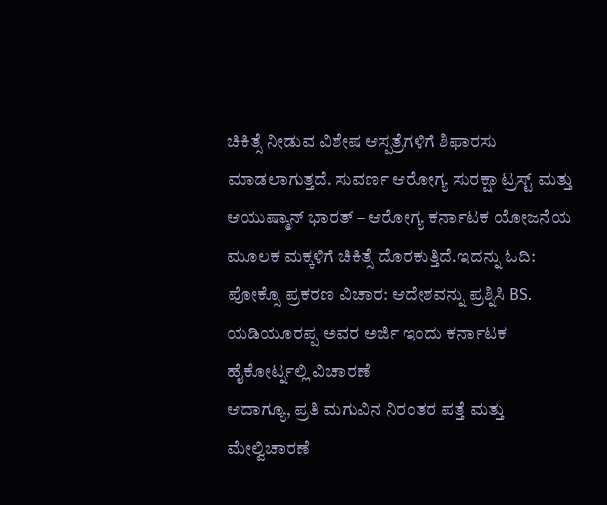ಚಿಕಿತ್ಸೆ ನೀಡುವ ವಿಶೇಷ ಆಸ್ಪತ್ರೆಗಳಿಗೆ ಶಿಫಾರಸು ಮಾಡಲಾಗುತ್ತದೆ. ಸುವರ್ಣ ಆರೋಗ್ಯ ಸುರಕ್ಷಾ ಟ್ರಸ್ಟ್ ಮತ್ತು ಆಯುಷ್ಮಾನ್ ಭಾರತ್ – ಆರೋಗ್ಯ ಕರ್ನಾಟಕ ಯೋಜನೆಯ ಮೂಲಕ ಮಕ್ಕಳಿಗೆ ಚಿಕಿತ್ಸೆ ದೊರಕುತ್ತಿದೆ.ಇದನ್ನು ಓದಿ: ಪೋಕ್ಸೊ ಪ್ರಕರಣ ವಿಚಾರ: ಆದೇಶವನ್ನು ಪ್ರಶ್ನಿಸಿ BS. ಯಡಿಯೂರಪ್ಪ ಅವರ ಅರ್ಜಿ ಇಂದು ಕರ್ನಾಟಕ ಹೈಕೋರ್ಟ್ನಲ್ಲಿ ವಿಚಾರಣೆ
ಆದಾಗ್ಯೂ, ಪ್ರತಿ ಮಗುವಿನ ನಿರಂತರ ಪತ್ತೆ ಮತ್ತು ಮೇಲ್ವಿಚಾರಣೆ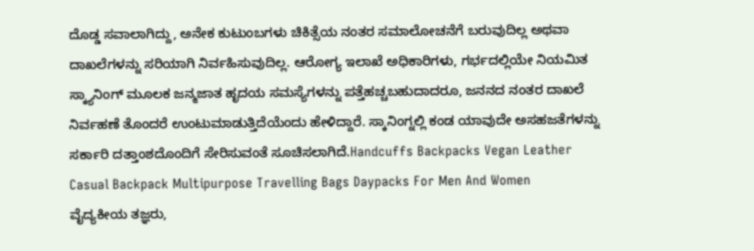ದೊಡ್ಡ ಸವಾಲಾಗಿದ್ದು, ಅನೇಕ ಕುಟುಂಬಗಳು ಚಿಕಿತ್ಸೆಯ ನಂತರ ಸಮಾಲೋಚನೆಗೆ ಬರುವುದಿಲ್ಲ ಅಥವಾ ದಾಖಲೆಗಳನ್ನು ಸರಿಯಾಗಿ ನಿರ್ವಹಿಸುವುದಿಲ್ಲ. ಆರೋಗ್ಯ ಇಲಾಖೆ ಅಧಿಕಾರಿಗಳು, ಗರ್ಭದಲ್ಲಿಯೇ ನಿಯಮಿತ ಸ್ಕ್ಯಾನಿಂಗ್ ಮೂಲಕ ಜನ್ಮಜಾತ ಹೃದಯ ಸಮಸ್ಯೆಗಳನ್ನು ಪತ್ತೆಹಚ್ಚಬಹುದಾದರೂ, ಜನನದ ನಂತರ ದಾಖಲೆ ನಿರ್ವಹಣೆ ತೊಂದರೆ ಉಂಟುಮಾಡುತ್ತಿದೆಯೆಂದು ಹೇಳಿದ್ದಾರೆ. ಸ್ಕಾನಿಂಗ್ನಲ್ಲಿ ಕಂಡ ಯಾವುದೇ ಅಸಹಜತೆಗಳನ್ನು ಸರ್ಕಾರಿ ದತ್ತಾಂಶದೊಂದಿಗೆ ಸೇರಿಸುವಂತೆ ಸೂಚಿಸಲಾಗಿದೆ.Handcuffs Backpacks Vegan Leather Casual Backpack Multipurpose Travelling Bags Daypacks For Men And Women
ವೈದ್ಯಕೀಯ ತಜ್ಞರು,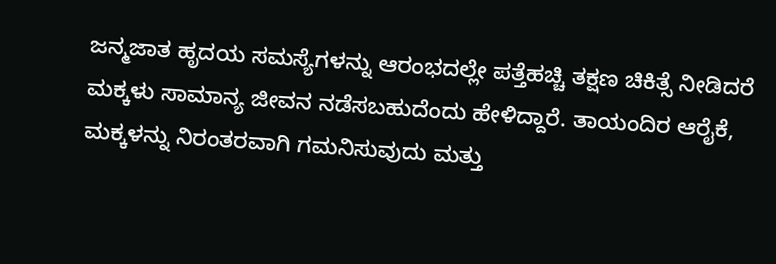ಜನ್ಮಜಾತ ಹೃದಯ ಸಮಸ್ಯೆಗಳನ್ನು ಆರಂಭದಲ್ಲೇ ಪತ್ತೆಹಚ್ಚಿ ತಕ್ಷಣ ಚಿಕಿತ್ಸೆ ನೀಡಿದರೆ ಮಕ್ಕಳು ಸಾಮಾನ್ಯ ಜೀವನ ನಡೆಸಬಹುದೆಂದು ಹೇಳಿದ್ದಾರೆ. ತಾಯಂದಿರ ಆರೈಕೆ, ಮಕ್ಕಳನ್ನು ನಿರಂತರವಾಗಿ ಗಮನಿಸುವುದು ಮತ್ತು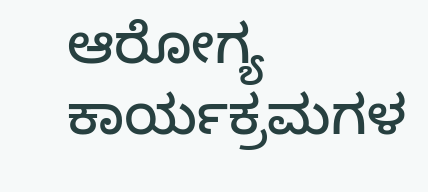ಆರೋಗ್ಯ ಕಾರ್ಯಕ್ರಮಗಳ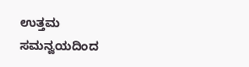ಉತ್ತಮ ಸಮನ್ವಯದಿಂದ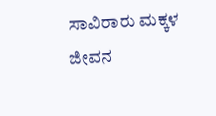ಸಾವಿರಾರು ಮಕ್ಕಳ ಜೀವನ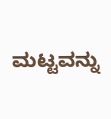ಮಟ್ಟವನ್ನು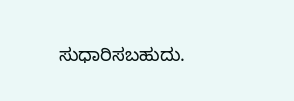ಸುಧಾರಿಸಬಹುದು.